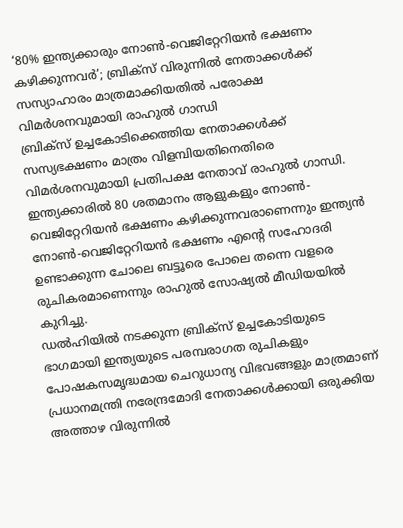‘80% ഇന്ത്യക്കാരും നോൺ-വെജിറ്റേറിയൻ ഭക്ഷണം കഴിക്കുന്നവർ’; ബ്രിക്സ് വിരുന്നിൽ നേതാക്കൾക്ക് സസ്യാഹാരം മാത്രമാക്കിയതിൽ പരോക്ഷ വിമർശനവുമായി രാഹുൽ ഗാന്ധി
ബ്രിക്സ് ഉച്ചകോടിക്കെത്തിയ നേതാക്കൾക്ക് സസ്യഭക്ഷണം മാത്രം വിളമ്പിയതിനെതിരെ വിമർശനവുമായി പ്രതിപക്ഷ നേതാവ് രാഹുൽ ഗാന്ധി. ഇന്ത്യക്കാരിൽ 80 ശതമാനം ആളുകളും നോൺ-വെജിറ്റേറിയൻ ഭക്ഷണം കഴിക്കുന്നവരാണെന്നും ഇന്ത്യൻ നോൺ-വെജിറ്റേറിയൻ ഭക്ഷണം എൻ്റെ സഹോദരി ഉണ്ടാക്കുന്ന ചോലെ ബട്ടൂരെ പോലെ തന്നെ വളരെ രുചികരമാണെന്നും രാഹുൽ സോഷ്യൽ മീഡിയയിൽ കുറിച്ചു.
ഡൽഹിയിൽ നടക്കുന്ന ബ്രിക്സ് ഉച്ചകോടിയുടെ ഭാഗമായി ഇന്ത്യയുടെ പരമ്പരാഗത രുചികളും പോഷകസമൃദ്ധമായ ചെറുധാന്യ വിഭവങ്ങളും മാത്രമാണ് പ്രധാനമന്ത്രി നരേന്ദ്രമോദി നേതാക്കൾക്കായി ഒരുക്കിയ അത്താഴ വിരുന്നിൽ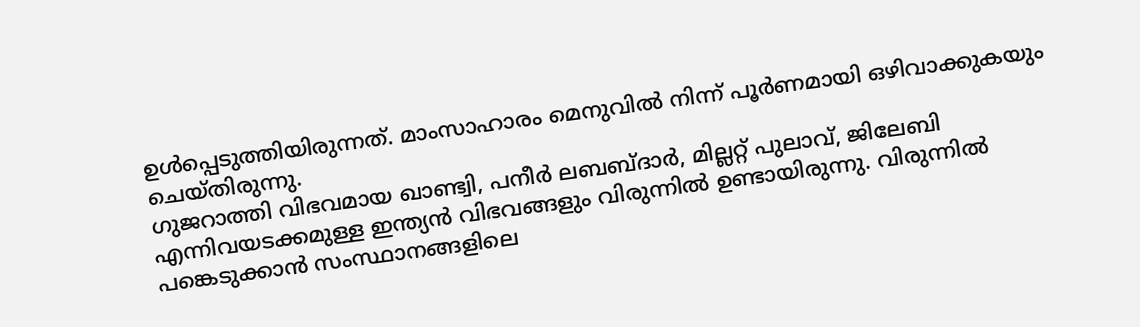ഉൾപ്പെടുത്തിയിരുന്നത്. മാംസാഹാരം മെനുവിൽ നിന്ന് പൂർണമായി ഒഴിവാക്കുകയും ചെയ്തിരുന്നു.
ഗുജറാത്തി വിഭവമായ ഖാണ്ട്വി, പനീർ ലബബ്ദാർ, മില്ലറ്റ് പുലാവ്, ജിലേബി എന്നിവയടക്കമുള്ള ഇന്ത്യൻ വിഭവങ്ങളും വിരുന്നിൽ ഉണ്ടായിരുന്നു. വിരുന്നിൽ പങ്കെടുക്കാൻ സംസ്ഥാനങ്ങളിലെ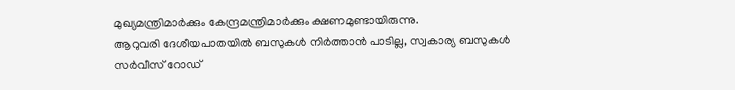മുഖ്യമന്ത്രിമാർക്കും കേന്ദ്രമന്ത്രിമാർക്കും ക്ഷണമുണ്ടായിരുന്നു.
ആറുവരി ദേശീയപാതയിൽ ബസുകൾ നിർത്താൻ പാടില്ല, സ്വകാര്യ ബസുകൾ സർവീസ് റോഡ്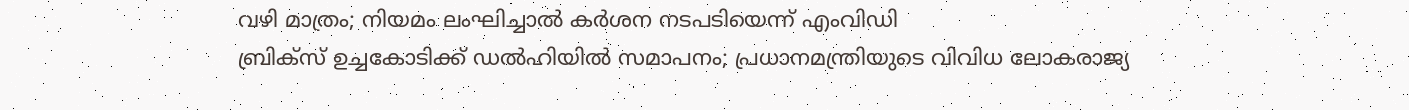വഴി മാത്രം; നിയമം ലംഘിച്ചാൽ കർശന നടപടിയെന്ന് എംവിഡി
ബ്രിക്സ് ഉച്ചകോടിക്ക് ഡൽഹിയിൽ സമാപനം; പ്രധാനമന്ത്രിയുടെ വിവിധ ലോകരാജ്യ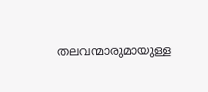തലവന്മാരുമായുള്ള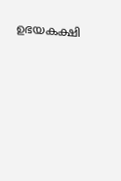ഉഭയകക്ഷി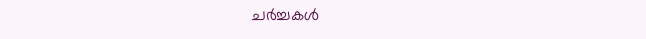ചർച്ചകൾ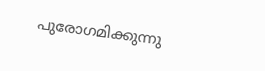പുരോഗമിക്കുന്നു